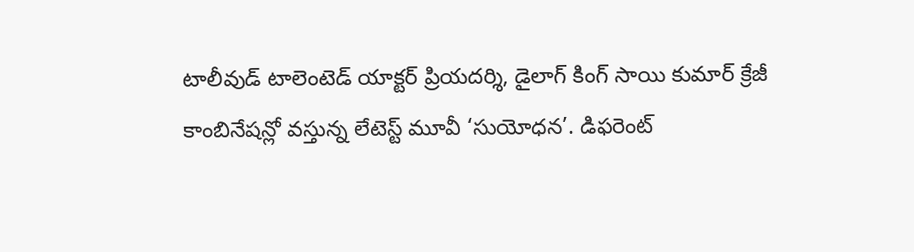టాలీవుడ్ టాలెంటెడ్ యాక్టర్ ప్రియదర్శి, డైలాగ్ కింగ్ సాయి కుమార్ క్రేజీ కాంబినేషన్లో వస్తున్న లేటెస్ట్ మూవీ ‘సుయోధన’. డిఫరెంట్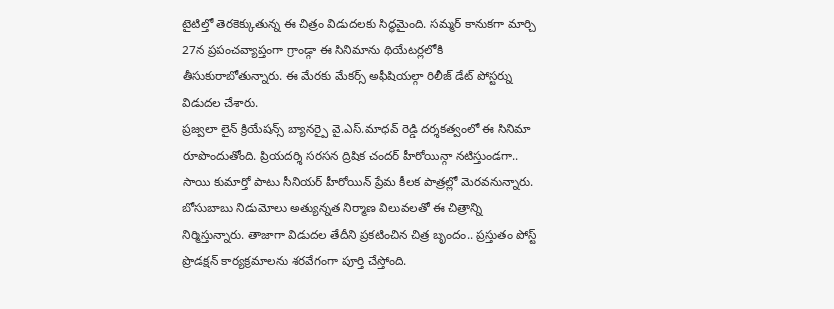టైటిల్తో తెరకెక్కుతున్న ఈ చిత్రం విడుదలకు సిద్ధమైంది. సమ్మర్ కానుకగా మార్చి 27న ప్రపంచవ్యాప్తంగా గ్రాండ్గా ఈ సినిమాను థియేటర్లలోకి తీసుకురాబోతున్నారు. ఈ మేరకు మేకర్స్ అఫీషియల్గా రిలీజ్ డేట్ పోస్టర్ను విడుదల చేశారు.
ప్రజ్వలా లైన్ క్రియేషన్స్ బ్యానర్పై వై.ఎస్.మాధవ్ రెడ్డి దర్శకత్వంలో ఈ సినిమా రూపొందుతోంది. ప్రియదర్శి సరసన ద్రిషిక చందర్ హీరోయిన్గా నటిస్తుండగా.. సాయి కుమార్తో పాటు సీనియర్ హీరోయిన్ ప్రేమ కీలక పాత్రల్లో మెరవనున్నారు. బోసుబాబు నిడుమోలు అత్యున్నత నిర్మాణ విలువలతో ఈ చిత్రాన్ని నిర్మిస్తున్నారు. తాజాగా విడుదల తేదీని ప్రకటించిన చిత్ర బృందం.. ప్రస్తుతం పోస్ట్ ప్రొడక్షన్ కార్యక్రమాలను శరవేగంగా పూర్తి చేస్తోంది.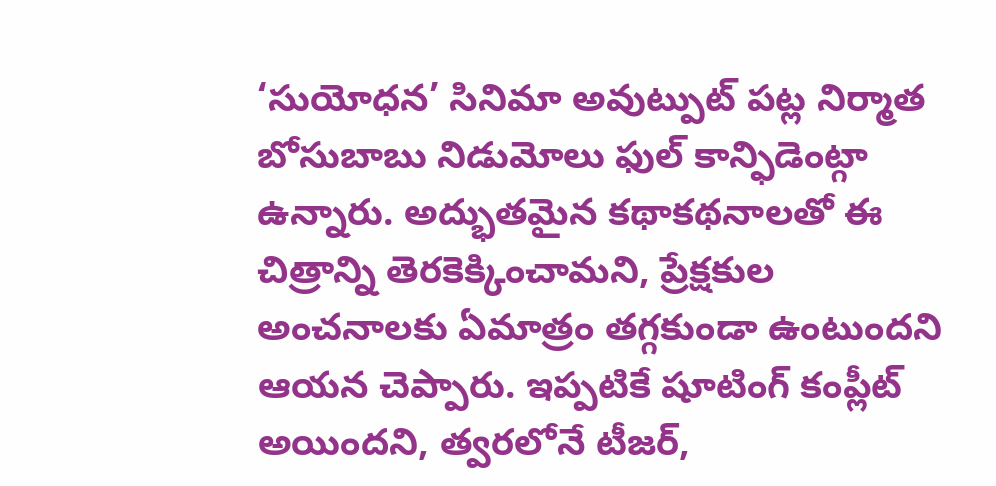‘సుయోధన’ సినిమా అవుట్పుట్ పట్ల నిర్మాత బోసుబాబు నిడుమోలు ఫుల్ కాన్ఫిడెంట్గా ఉన్నారు. అద్భుతమైన కథాకథనాలతో ఈ చిత్రాన్ని తెరకెక్కించామని, ప్రేక్షకుల అంచనాలకు ఏమాత్రం తగ్గకుండా ఉంటుందని ఆయన చెప్పారు. ఇప్పటికే షూటింగ్ కంప్లీట్ అయిందని, త్వరలోనే టీజర్,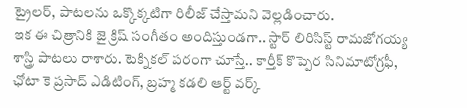ట్రైలర్, పాటలను ఒక్కొక్కటిగా రిలీజ్ చేస్తామని వెల్లడించారు.
ఇక ఈ చిత్రానికి జై క్రిష్ సంగీతం అందిస్తుండగా.. స్టార్ లిరిసిస్ట్ రామజోగయ్య శాస్త్రి పాటలు రాశారు. టెక్నికల్ పరంగా చూస్తే.. కార్తీక్ కొప్పెర సినిమాటోగ్రఫీ, ఛోటా కె ప్రసాద్ ఎడిటింగ్, బ్రహ్మ కడలి ఆర్ట్ వర్క్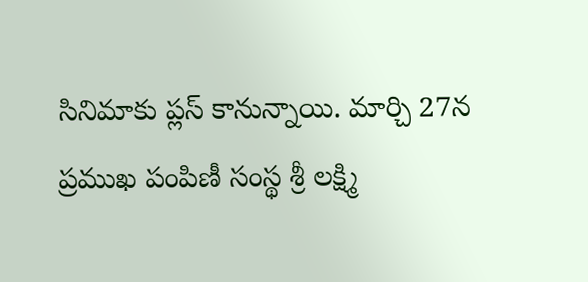సినిమాకు ప్లస్ కానున్నాయి. మార్చి 27న ప్రముఖ పంపిణీ సంస్థ శ్రీ లక్ష్మి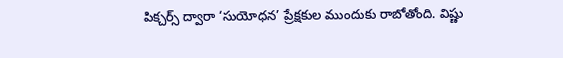పిక్చర్స్ ద్వారా ‘సుయోధన’ ప్రేక్షకుల ముందుకు రాబోతోంది. విష్ణు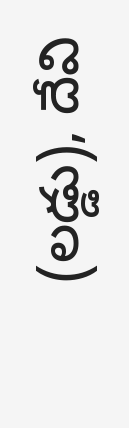(లడ్డు), దేవి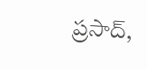ప్రసాద్,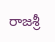రాజశ్రీ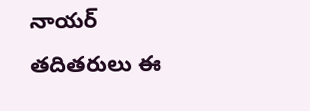నాయర్ తదితరులు ఈ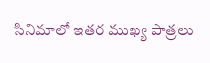సినిమాలో ఇతర ముఖ్య పాత్రలు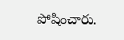పోషించారు.